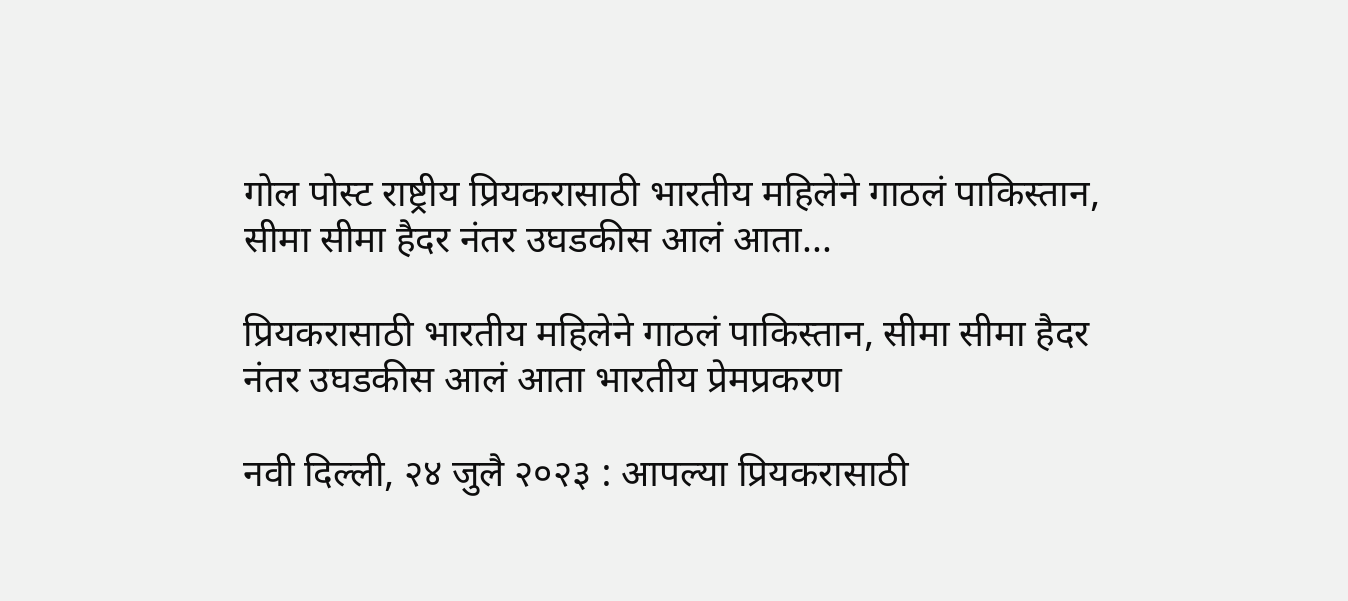गोल पोस्ट राष्ट्रीय प्रियकरासाठी भारतीय महिलेने गाठलं पाकिस्तान, सीमा सीमा हैदर नंतर उघडकीस आलं आता...

प्रियकरासाठी भारतीय महिलेने गाठलं पाकिस्तान, सीमा सीमा हैदर नंतर उघडकीस आलं आता भारतीय प्रेमप्रकरण

नवी दिल्ली, २४ जुलै २०२३ : आपल्या प्रियकरासाठी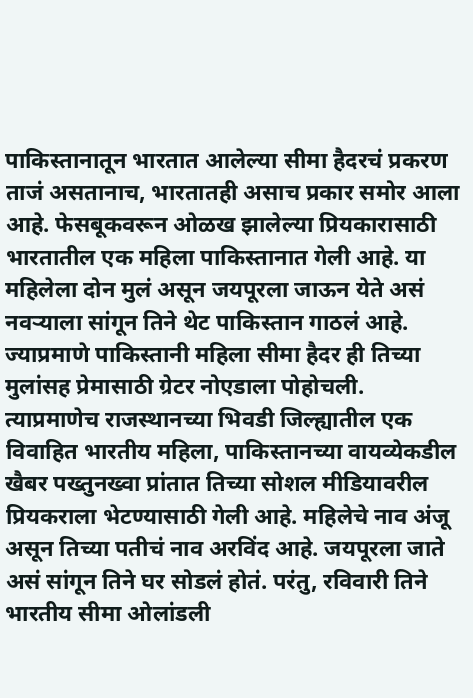पाकिस्तानातून भारतात आलेल्या सीमा हैदरचं प्रकरण ताजं असतानाच, भारतातही असाच प्रकार समोर आला आहे. फेसबूकवरून ओळख झालेल्या प्रियकारासाठी भारतातील एक महिला पाकिस्तानात गेली आहे. या महिलेला दोन मुलं असून जयपूरला जाऊन येते असं नवऱ्याला सांगून तिने थेट पाकिस्तान गाठलं आहे. ज्याप्रमाणे पाकिस्तानी महिला सीमा हैदर ही तिच्या मुलांसह प्रेमासाठी ग्रेटर नोएडाला पोहोचली. त्याप्रमाणेच राजस्थानच्या भिवडी जिल्ह्यातील एक विवाहित भारतीय महिला, पाकिस्तानच्या वायव्येकडील खैबर पख्तुनख्वा प्रांतात तिच्या सोशल मीडियावरील प्रियकराला भेटण्यासाठी गेली आहे. महिलेचे नाव अंजू असून तिच्या पतीचं नाव अरविंद आहे. जयपूरला जाते असं सांगून तिने घर सोडलं होतं. परंतु, रविवारी तिने भारतीय सीमा ओलांडली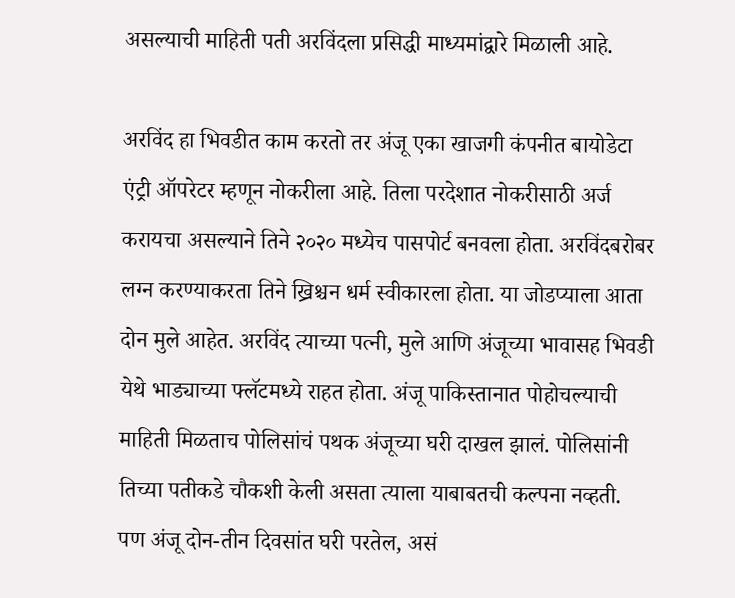असल्याची माहिती पती अरविंदला प्रसिद्धी माध्यमांद्वारे मिळाली आहे.

अरविंद हा भिवडीत काम करतो तर अंजू एका खाजगी कंपनीत बायोडेटा एंट्री ऑपरेटर म्हणून नोकरीला आहे. तिला परदेशात नोकरीसाठी अर्ज करायचा असल्याने तिने २०२० मध्येच पासपोर्ट बनवला होता. अरविंदबरोबर लग्न करण्याकरता तिने ख्रिश्चन धर्म स्वीकारला होता. या जोडप्याला आता दोन मुले आहेत. अरविंद त्याच्या पत्नी, मुले आणि अंजूच्या भावासह भिवडी येथे भाड्याच्या फ्लॅटमध्ये राहत होता. अंजू पाकिस्तानात पोहोचल्याची माहिती मिळताच पोलिसांचं पथक अंजूच्या घरी दाखल झालं. पोलिसांनी तिच्या पतीकडे चौकशी केली असता त्याला याबाबतची कल्पना नव्हती. पण अंजू दोन-तीन दिवसांत घरी परतेल, असं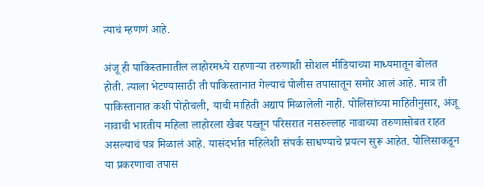त्याचं म्हणणं आहे.

अंजू ही पाकिस्तानातील लाहोरमध्ये राहणाऱ्या तरुणाशी सोशल मीडियाच्या माध्यमातून बोलत होती. त्याला भेटण्यासाठी ती पाकिस्तानात गेल्याचं पोलीस तपासातून समोर आलं आहे. मात्र ती पाकिस्तानात कशी पोहोचली, याची माहिती अद्याप मिळालेली नाही. पोलिसांच्या माहितीनुसार, अंजू नावाची भारतीय महिला लाहोरला खैबर पख्तून परिसरात नसरुल्लाह नावाच्या तरुणासोबत राहत असल्याचं पत्र मिळालं आहे. यासंदर्भात महिलेशी संपर्क साधण्याचे प्रयत्न सुरू आहेत. पोलिसाकडून या प्रकरणाचा तपास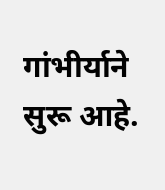गांभीर्याने सुरू आहे.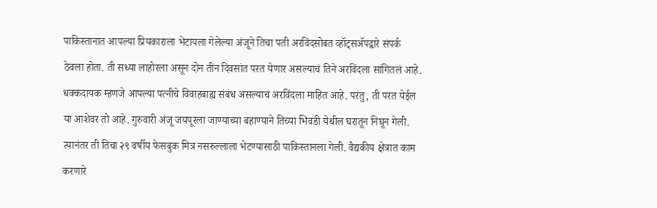पाकिस्तानात आपल्या प्रियकाराला भेटायला गेलेल्या अंजूने तिचा पती अरविंदसोबत व्हॉट्सॲपद्वारे संपर्क ठेवला होता. ती सध्या लाहोरला असून दोन तीन दिवसांत परत येणार असल्याचं तिने अरविंदला सांगितलं आहे. धक्कदायक म्हणजे आपल्या पत्नीचे विवाहबाह्य संबंध असल्याचं अरविंदला माहित आहे. परंतु, ती परत येईल या आशेवर तो आहे. गुरुवारी अंजू जयपूरला जाण्याच्या बहाण्याने तिच्या भिवडी येथील घरातून निघून गेली. त्यानंतर ती तिचा २९ वर्षीय फेसबुक मित्र नसरुल्लाला भेटण्यासाठी पाकिस्तानला गेली. वैद्यकीय क्षेत्रात काम करणारे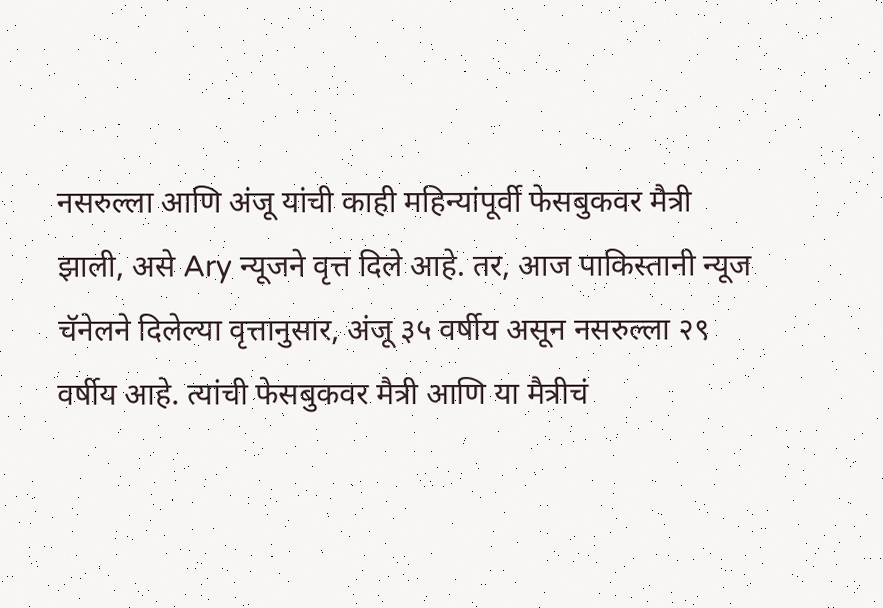नसरुल्ला आणि अंजू यांची काही महिन्यांपूर्वी फेसबुकवर मैत्री झाली, असे Ary न्यूजने वृत्त दिले आहे. तर, आज पाकिस्तानी न्यूज चॅनेलने दिलेल्या वृत्तानुसार, अंजू ३५ वर्षीय असून नसरुल्ला २९ वर्षीय आहे. त्यांची फेसबुकवर मैत्री आणि या मैत्रीचं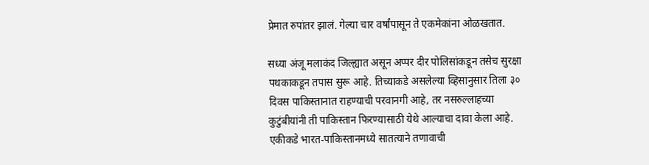प्रेमात रुपांतर झालं. गेल्या चार वर्षांपासून ते एकमेकांना ओळखतात.

सध्या अंजू मलाकंद जिल्ह्यात असून अप्पर दीर पोलिसांकडून तसेच सुरक्षा पथकाकडून तपास सुरू आहे. तिच्याकडे असलेल्या व्हिसानुसार तिला ३० दिवस पाकिस्तानात राहण्याची परवानगी आहे, तर नसरुल्लाहच्या कुटुंबीयांनी ती पाकिस्तान फिरण्यासाठी येथे आल्याचा दावा केला आहे. एकीकडे भारत-पाकिस्तानमध्ये सातत्याने तणावाची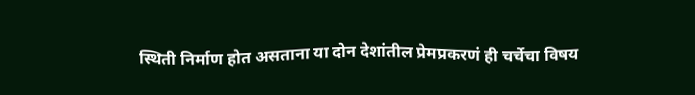स्थिती निर्माण होत असताना या दोन देशांतील प्रेमप्रकरणं ही चर्चेचा विषय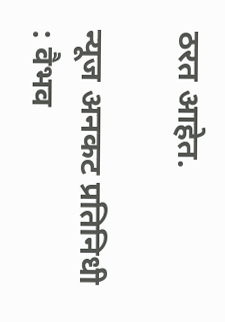ठरत आहेत.

न्यूज अनकट प्रतिनिधी : वैभव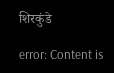शिरकुंडे

error: Content is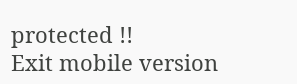protected !!
Exit mobile version